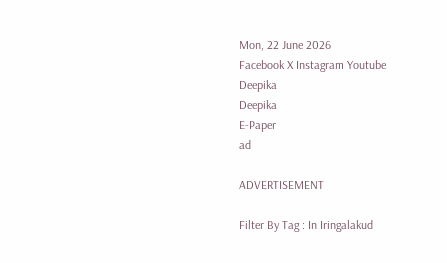Mon, 22 June 2026
Facebook X Instagram Youtube
Deepika
Deepika
E-Paper
ad

ADVERTISEMENT

Filter By Tag : In Iringalakud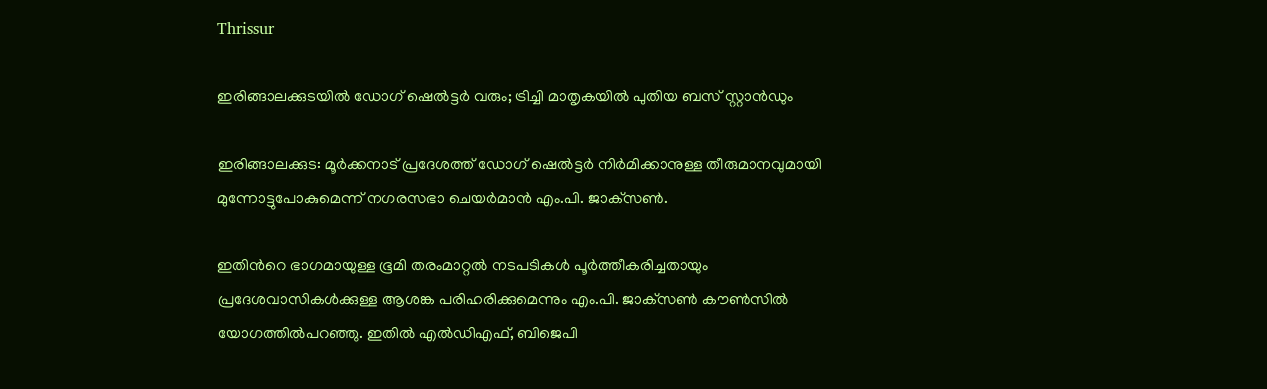Thrissur

ഇരിങ്ങാലക്കുടയില്‍ ഡോഗ് ഷെല്‍ട്ടര്‍ വരും; ട്രിച്ചി മാതൃകയില്‍ പുതിയ ബസ് സ്റ്റാന്‍ഡും

ഇരിങ്ങാലക്കുട: മൂര്‍ക്കനാട് പ്രദേശത്ത് ഡോഗ് ഷെല്‍ട്ടര്‍ നിര്‍മിക്കാനുള്ള തീരുമാനവുമായി മുന്നോട്ടുപോകുമെന്ന് നഗരസഭാ ചെയര്‍മാന്‍ എം.പി. ജാക്‌സണ്‍.

ഇതിന്‍റെ ഭാഗമായുള്ള ഭൂമി തരംമാറ്റല്‍ നടപടികള്‍ പൂര്‍ത്തീകരിച്ചതായും പ്രദേശവാസികള്‍ക്കുള്ള ആശങ്ക പരിഹരിക്കുമെന്നും എം.പി. ജാക്‌സണ്‍ കൗണ്‍സില്‍ യോഗത്തില്‍പറഞ്ഞു. ഇതില്‍ എല്‍ഡിഎഫ്, ബിജെപി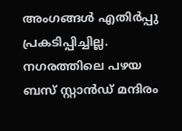അംഗങ്ങള്‍ എതിര്‍പ്പു പ്രകടിപ്പിച്ചില്ല. നഗരത്തിലെ പഴയ ബസ് സ്റ്റാന്‍ഡ് മന്ദിരം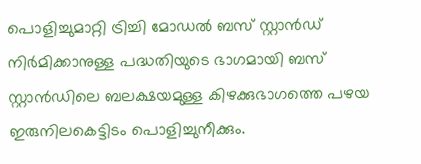പൊളിച്ചുമാറ്റി ട്രിച്ചി മോഡല്‍ ബസ് സ്റ്റാന്‍ഡ് നിര്‍മിക്കാനുള്ള പദ്ധതിയുടെ ഭാഗമായി ബസ് സ്റ്റാന്‍ഡിലെ ബലക്ഷയമുള്ള കിഴക്കുഭാഗത്തെ പഴയ ഇരുനിലകെട്ടിടം പൊളിച്ചുനീക്കും.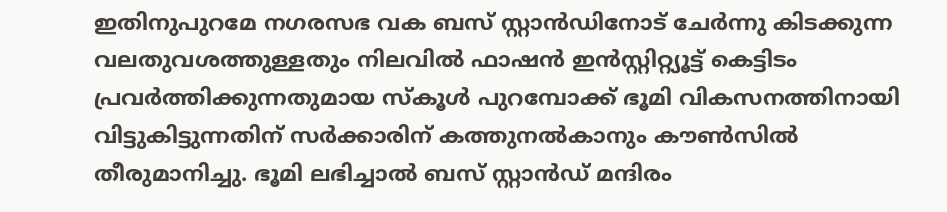ഇതിനുപുറമേ നഗരസഭ വക ബസ് സ്റ്റാന്‍ഡിനോട് ചേര്‍ന്നു കിടക്കുന്ന വലതുവശത്തുള്ളതും നിലവില്‍ ഫാഷന്‍ ഇന്‍സ്റ്റിറ്റ്യൂട്ട് കെട്ടിടം പ്രവര്‍ത്തിക്കുന്നതുമായ സ്‌കൂള്‍ പുറമ്പോക്ക് ഭൂമി വികസനത്തിനായി വിട്ടുകിട്ടുന്നതിന് സര്‍ക്കാരിന് കത്തുനല്‍കാനും കൗണ്‍സില്‍ തീരുമാനിച്ചു. ഭൂമി ലഭിച്ചാല്‍ ബസ് സ്റ്റാന്‍ഡ് മന്ദിരം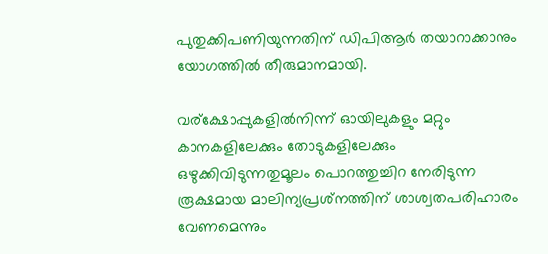പുതുക്കിപണിയുന്നതിന് ഡിപിആര്‍ തയാറാക്കാനും യോഗത്തില്‍ തീരുമാനമായി.

വര്‌ക്ഷോപ്പുകളില്‍നിന്ന് ഓയിലുകളും മറ്റും കാനകളിലേക്കും തോടുകളിലേക്കും ഒഴുക്കിവിടുന്നതുമൂലം പൊറത്തുച്ചിറ നേരിടുന്ന രൂക്ഷമായ മാലിന്യപ്രശ്‌നത്തിന് ശാശ്വതപരിഹാരം വേണമെന്നും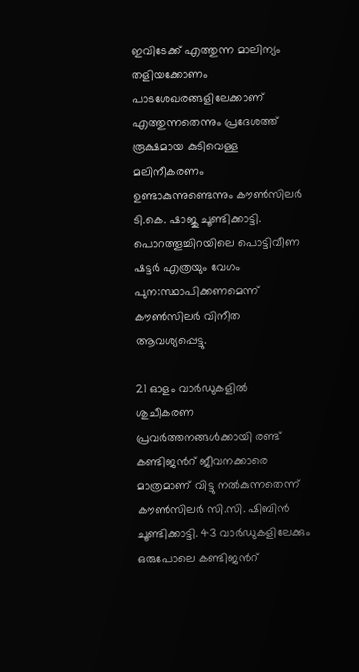ഇവിടേക്ക് എത്തുന്ന മാലിന്യം തളിയക്കോണം പാടശേഖരങ്ങളിലേക്കാണ് എത്തുന്നതെന്നും പ്രദേശത്ത് രൂക്ഷമായ കുടിവെള്ള മലിനീകരണം ഉണ്ടാകുന്നുണ്ടെന്നും കൗണ്‍സിലര്‍ ടി.കെ. ഷാജു ചൂണ്ടിക്കാട്ടി. പൊറത്തൂച്ചിറയിലെ പൊട്ടിവീണ ഷട്ടര്‍ എത്രയും വേഗം പുന:സ്ഥാപിക്കണമെന്ന് കൗണ്‍സിലര്‍ വിനീത ആവശ്യപ്പെട്ടു.

21 ഓളം വാര്‍ഡുകളില്‍ ശുചീകരണ പ്രവര്‍ത്തനങ്ങള്‍ക്കായി രണ്ട് കണ്ടിജന്‍റ് ജീവനക്കാരെ മാത്രമാണ് വിട്ടു നല്‍കുന്നതെന്ന് കൗണ്‍സിലര്‍ സി.സി. ഷിബിന്‍ ചൂണ്ടിക്കാട്ടി. 43 വാര്‍ഡുകളിലേക്കും ഒരുപോലെ കണ്ടിജന്‍റ്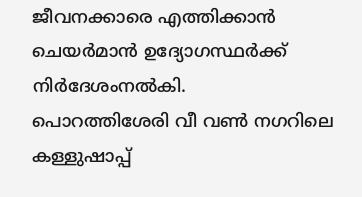ജീവനക്കാരെ എത്തിക്കാന്‍ ചെയര്‍മാന്‍ ഉദ്യോഗസ്ഥര്‍ക്ക് നിര്‍ദേശംനല്‍കി.
പൊറത്തിശേരി വീ വണ്‍ നഗറിലെ കള്ളുഷാപ്പ്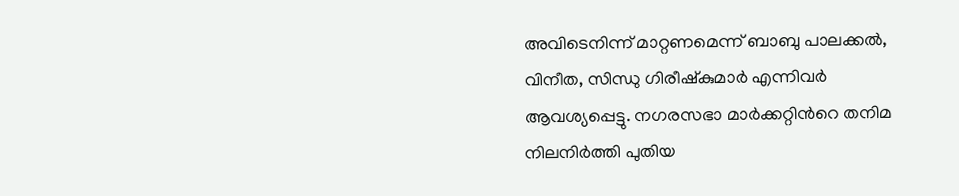അവിടെനിന്ന് മാറ്റണമെന്ന് ബാബു പാലക്കല്‍, വിനീത, സിന്ധു ഗിരീഷ്‌കുമാര്‍ എന്നിവര്‍ ആവശ്യപ്പെട്ടു. നഗരസഭാ മാര്‍ക്കറ്റിന്‍റെ തനിമ നിലനിര്‍ത്തി പുതിയ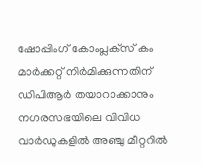ഷോപ്പിംഗ് കോംപ്ലക്‌സ് കം മാര്‍ക്കറ്റ് നിര്‍മിക്കുന്നതിന് ഡിപിആര്‍ തയാറാക്കാനും നഗരസഭയിലെ വിവിധ വാര്‍ഡുകളില്‍ അഞ്ചു മീറ്ററില്‍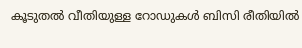കൂടുതല്‍ വീതിയുള്ള റോഡുകള്‍ ബിസി രീതിയില്‍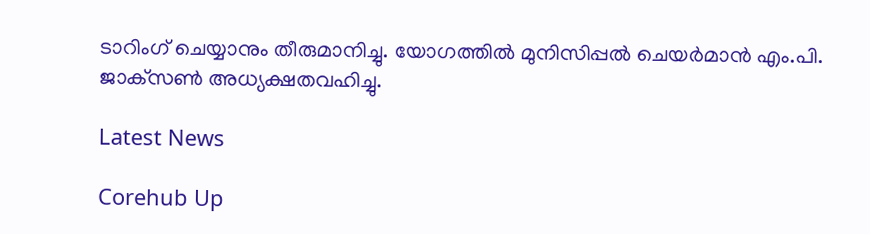ടാറിംഗ് ചെയ്യാനും തീരുമാനിച്ചു. യോഗത്തില്‍ മുനിസിപ്പല്‍ ചെയര്‍മാന്‍ എം.പി. ജാക്‌സണ്‍ അധ്യക്ഷതവഹിച്ചു.

Latest News

Corehub Up